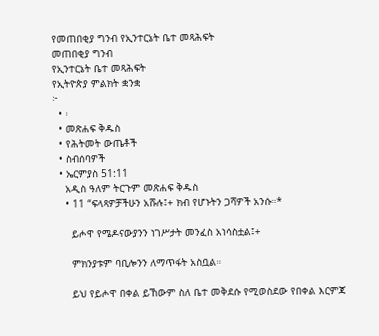የመጠበቂያ ግንብ የኢንተርኔት ቤተ መጻሕፍት
መጠበቂያ ግንብ
የኢንተርኔት ቤተ መጻሕፍት
የኢትዮጵያ ምልክት ቋንቋ
፦
  • ፡
  • መጽሐፍ ቅዱስ
  • የሕትመት ውጤቶች
  • ስብሰባዎች
  • ኤርምያስ 51:11
    አዲስ ዓለም ትርጉም መጽሐፍ ቅዱስ
    • 11 “ፍላጻዎቻችሁን አሹሉ፤+ ክብ የሆኑትን ጋሻዎች አንሱ።*

      ይሖዋ የሜዶናውያንን ነገሥታት መንፈስ አነሳስቷል፤+

      ምክንያቱም ባቢሎንን ለማጥፋት አስቧል።

      ይህ የይሖዋ በቀል ይኸውም ስለ ቤተ መቅደሱ የሚወስደው የበቀል እርምጃ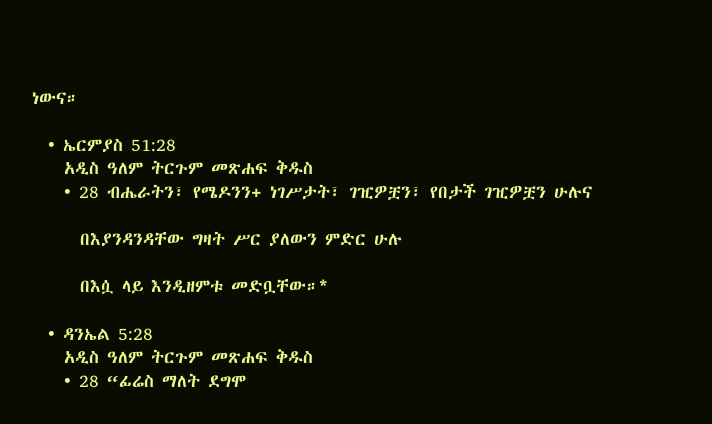ነውና።

  • ኤርምያስ 51:28
    አዲስ ዓለም ትርጉም መጽሐፍ ቅዱስ
    • 28 ብሔራትን፣ የሜዶንን+ ነገሥታት፣ ገዢዎቿን፣ የበታች ገዢዎቿን ሁሉና

      በእያንዳንዳቸው ግዛት ሥር ያለውን ምድር ሁሉ

      በእሷ ላይ እንዲዘምቱ መድቧቸው።*

  • ዳንኤል 5:28
    አዲስ ዓለም ትርጉም መጽሐፍ ቅዱስ
    • 28 “ፊሬስ ማለት ደግሞ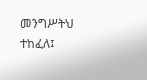መንግሥትህ ተከፈለ፤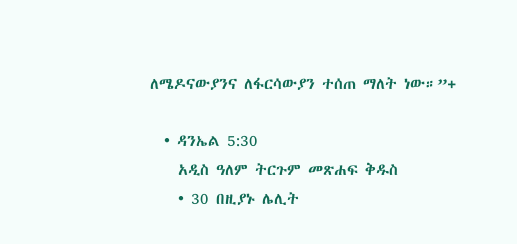ለሜዶናውያንና ለፋርሳውያን ተሰጠ ማለት ነው።”+

  • ዳንኤል 5:30
    አዲስ ዓለም ትርጉም መጽሐፍ ቅዱስ
    • 30 በዚያኑ ሌሊት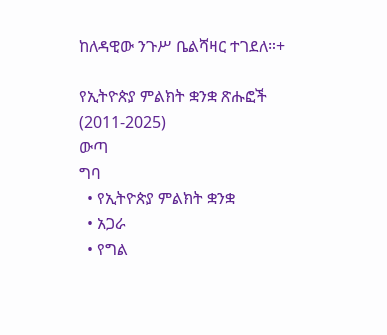ከለዳዊው ንጉሥ ቤልሻዛር ተገደለ።+

የኢትዮጵያ ምልክት ቋንቋ ጽሑፎች (2011-2025)
ውጣ
ግባ
  • የኢትዮጵያ ምልክት ቋንቋ
  • አጋራ
  • የግል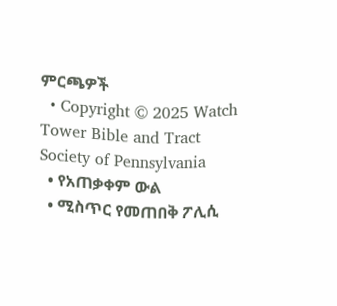ምርጫዎች
  • Copyright © 2025 Watch Tower Bible and Tract Society of Pennsylvania
  • የአጠቃቀም ውል
  • ሚስጥር የመጠበቅ ፖሊሲ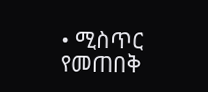• ሚስጥር የመጠበቅ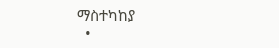ማስተካከያ
  •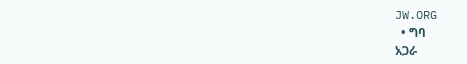JW.ORG
  • ግባ
አጋራ